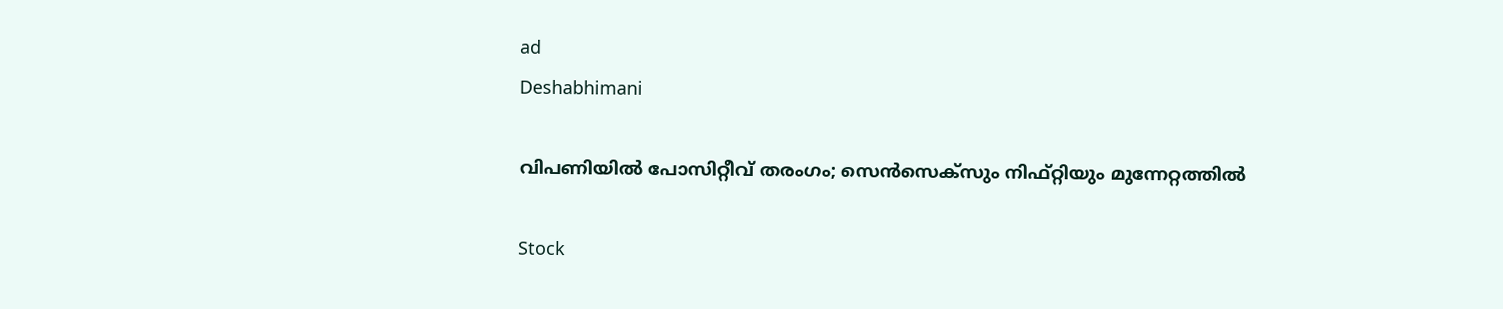ad
Deshabhimani

വിപണിയിൽ പോസിറ്റീവ് തരംഗം; സെൻസെക്സും നിഫ്റ്റിയും മുന്നേറ്റത്തിൽ

Stock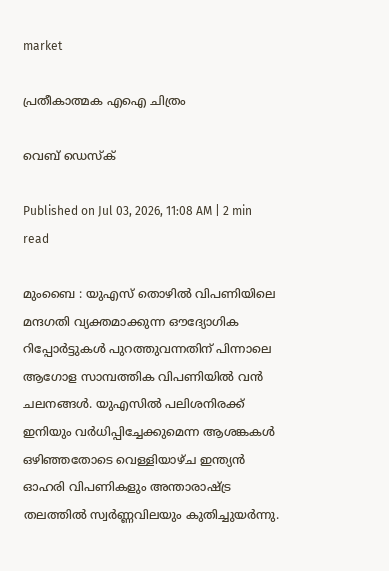market

പ്രതീകാത്മക എഐ ചിത്രം

വെബ് ഡെസ്ക്

Published on Jul 03, 2026, 11:08 AM | 2 min read

മുംബൈ : യുഎസ് തൊഴിൽ വിപണിയിലെ മന്ദഗതി വ്യക്തമാക്കുന്ന ഔദ്യോഗിക റിപ്പോർട്ടുകൾ പുറത്തുവന്നതിന് പിന്നാലെ ആഗോള സാമ്പത്തിക വിപണിയിൽ വൻ ചലനങ്ങൾ. യുഎസിൽ പലിശനിരക്ക് ഇനിയും വർധിപ്പിച്ചേക്കുമെന്ന ആശങ്കകൾ ഒഴിഞ്ഞതോടെ വെള്ളിയാഴ്ച ഇന്ത്യൻ ഓഹരി വിപണികളും അന്താരാഷ്ട്ര തലത്തിൽ സ്വർണ്ണവിലയും കുതിച്ചുയർന്നു.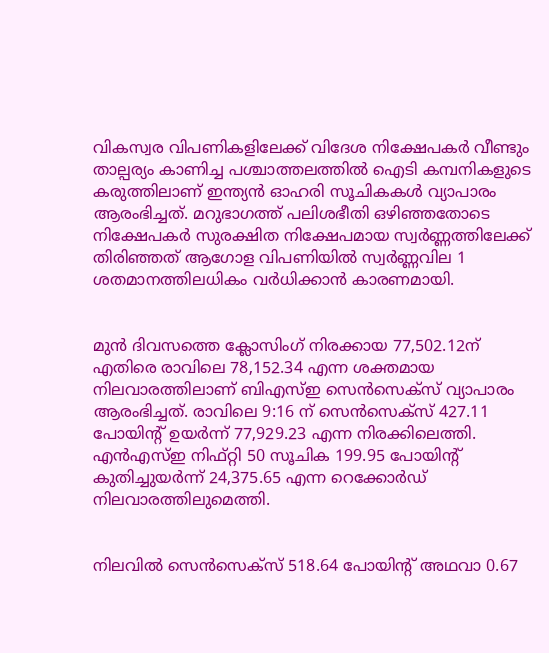വികസ്വര വിപണികളിലേക്ക് വിദേശ നിക്ഷേപകർ വീണ്ടും താല്പര്യം കാണിച്ച പശ്ചാത്തലത്തിൽ ഐടി കമ്പനികളുടെ കരുത്തിലാണ് ഇന്ത്യൻ ഓഹരി സൂചികകൾ വ്യാപാരം ആരംഭിച്ചത്. മറുഭാഗത്ത് പലിശഭീതി ഒഴിഞ്ഞതോടെ നിക്ഷേപകർ സുരക്ഷിത നിക്ഷേപമായ സ്വർണ്ണത്തിലേക്ക് തിരിഞ്ഞത് ആഗോള വിപണിയിൽ സ്വർണ്ണവില 1 ശതമാനത്തിലധികം വർധിക്കാൻ കാരണമായി.


മുൻ ദിവസത്തെ ക്ലോസിംഗ് നിരക്കായ 77,502.12ന് എതിരെ രാവിലെ 78,152.34 എന്ന ശക്തമായ നിലവാരത്തിലാണ് ബിഎസ്ഇ സെൻസെക്സ് വ്യാപാരം ആരംഭിച്ചത്. രാവിലെ 9:16 ന് സെൻസെക്സ് 427.11 പോയിന്റ് ഉയർന്ന് 77,929.23 എന്ന നിരക്കിലെത്തി. എൻഎസ്ഇ നിഫ്റ്റി 50 സൂചിക 199.95 പോയിന്റ് കുതിച്ചുയർന്ന് 24,375.65 എന്ന റെക്കോർഡ് നിലവാരത്തിലുമെത്തി.


നിലവിൽ സെൻസെക്സ് 518.64 പോയിന്റ് അഥവാ 0.67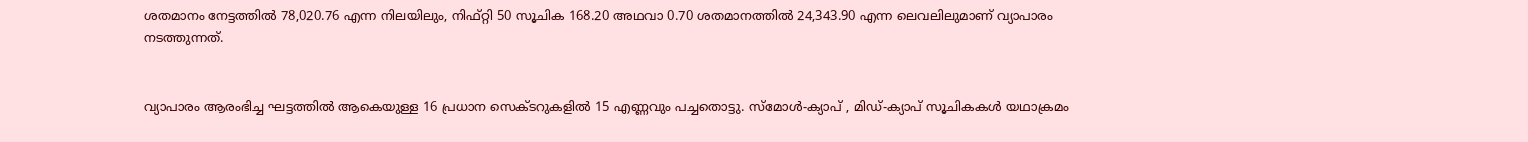ശതമാനം നേട്ടത്തിൽ 78,020.76 എന്ന നിലയിലും, നിഫ്റ്റി 50 സൂചിക 168.20 അഥവാ 0.70 ശതമാനത്തിൽ 24,343.90 എന്ന ലെവലിലുമാണ് വ്യാപാരം നടത്തുന്നത്.


വ്യാപാരം ആരംഭിച്ച ഘട്ടത്തിൽ ആകെയുള്ള 16 പ്രധാന സെക്ടറുകളിൽ 15 എണ്ണവും പച്ചതൊട്ടു. സ്മോൾ-ക്യാപ് , മിഡ്-ക്യാപ് സൂചികകൾ യഥാക്രമം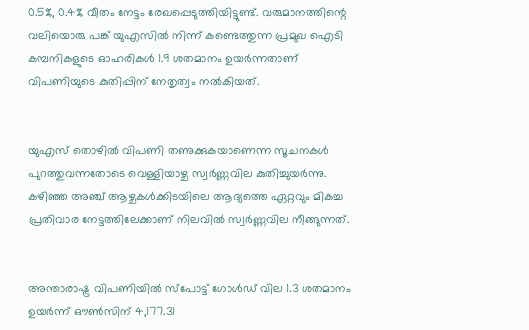0.5%, 0.4% വീതം നേട്ടം രേഖപ്പെടുത്തിയിട്ടുണ്ട്. വരുമാനത്തിന്റെ വലിയൊരു പങ്ക് യുഎസിൽ നിന്ന് കണ്ടെത്തുന്ന പ്രമുഖ ഐടി കമ്പനികളുടെ ഓഹരികൾ 1.9 ശതമാനം ഉയർന്നതാണ് വിപണിയുടെ കുതിപ്പിന് നേതൃത്വം നൽകിയത്.


യുഎസ് തൊഴിൽ വിപണി തണുക്കുകയാണെന്ന സൂചനകൾ പുറത്തുവന്നതോടെ വെള്ളിയാഴ്ച സ്വർണ്ണവില കുതിച്ചുയർന്നു. കഴിഞ്ഞ അഞ്ച് ആഴ്ചകൾക്കിടയിലെ ആദ്യത്തെ ഏറ്റവും മികച്ച പ്രതിവാര നേട്ടത്തിലേക്കാണ് നിലവിൽ സ്വർണ്ണവില നീങ്ങുന്നത്.


അന്താരാഷ്ട്ര വിപണിയിൽ സ്പോട്ട് ഗോൾഡ് വില 1.3 ശതമാനം ഉയർന്ന് ഔൺസിന് 4,177.31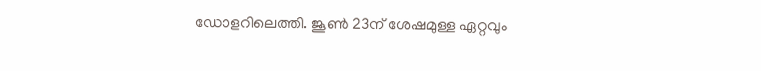ഡോളറിലെത്തി. ജൂൺ 23ന് ശേഷമുള്ള ഏറ്റവും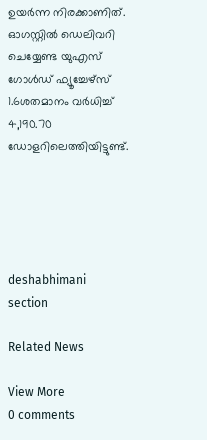ഉയർന്ന നിരക്കാണിത്. ഓഗസ്റ്റിൽ ഡെലിവറി ചെയ്യേണ്ട യുഎസ് ഗോൾഡ് ഫ്യൂച്ചേഴ്സ് 1.6ശതമാനം വർധിച്ച് 4,190.70 ഡോളറിലെത്തിയിട്ടുണ്ട്.





deshabhimani section

Related News

View More
0 comments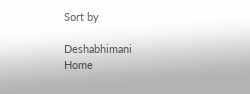Sort by

Deshabhimani
Home